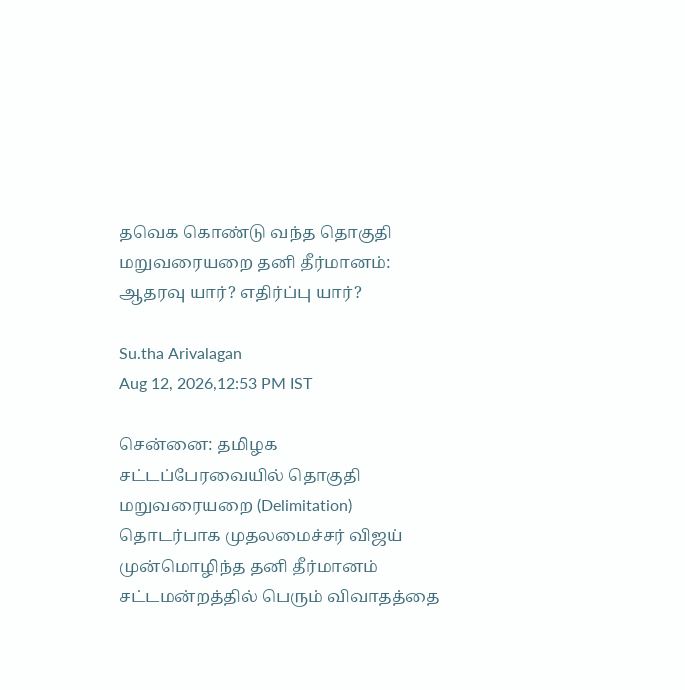தவெக கொண்டு வந்த தொகுதி மறுவரையறை தனி தீர்மானம்: ஆதரவு யார்? எதிர்ப்பு யார்?

Su.tha Arivalagan
Aug 12, 2026,12:53 PM IST

சென்னை: தமிழக சட்டப்பேரவையில் தொகுதி மறுவரையறை (Delimitation) தொடர்பாக முதலமைச்சர் விஜய் முன்மொழிந்த தனி தீர்மானம் சட்டமன்றத்தில் பெரும் விவாதத்தை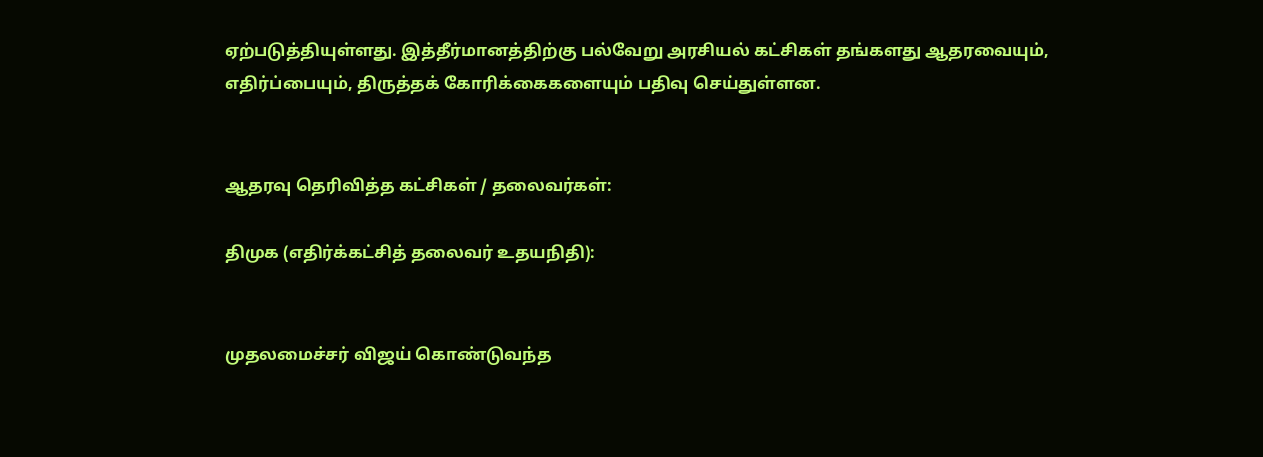ஏற்படுத்தியுள்ளது. இத்தீர்மானத்திற்கு பல்வேறு அரசியல் கட்சிகள் தங்களது ஆதரவையும், எதிர்ப்பையும், திருத்தக் கோரிக்கைகளையும் பதிவு செய்துள்ளன.


ஆதரவு தெரிவித்த கட்சிகள் / தலைவர்கள்:

திமுக (எதிர்க்கட்சித் தலைவர் உதயநிதி):


முதலமைச்சர் விஜய் கொண்டுவந்த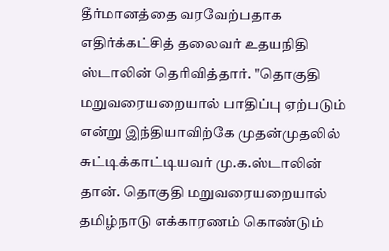தீர்மானத்தை வரவேற்பதாக எதிர்க்கட்சித் தலைவர் உதயநிதி ஸ்டாலின் தெரிவித்தார். "தொகுதி மறுவரையறையால் பாதிப்பு ஏற்படும் என்று இந்தியாவிற்கே முதன்முதலில் சுட்டிக்காட்டியவர் மு.க.ஸ்டாலின் தான். தொகுதி மறுவரையறையால் தமிழ்நாடு எக்காரணம் கொண்டும்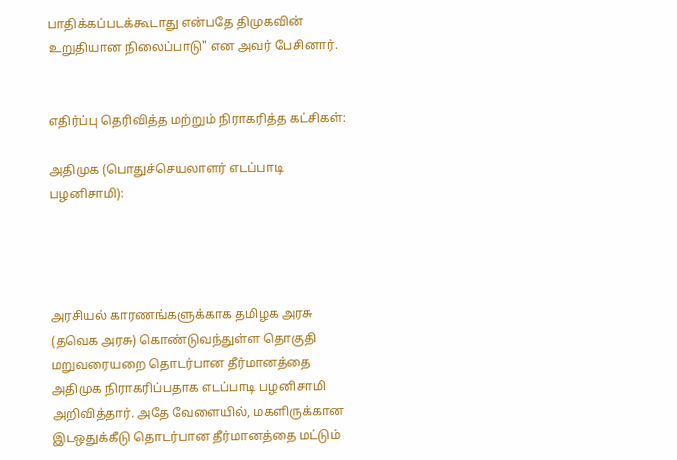பாதிக்கப்படக்கூடாது என்பதே திமுகவின் உறுதியான நிலைப்பாடு" என அவர் பேசினார்.


எதிர்ப்பு தெரிவித்த மற்றும் நிராகரித்த கட்சிகள்:

அதிமுக (பொதுச்செயலாளர் எடப்பாடி பழனிசாமி):




அரசியல் காரணங்களுக்காக தமிழக அரசு (தவெக அரசு) கொண்டுவந்துள்ள தொகுதி மறுவரையறை தொடர்பான தீர்மானத்தை அதிமுக நிராகரிப்பதாக எடப்பாடி பழனிசாமி அறிவித்தார். அதே வேளையில், மகளிருக்கான இடஒதுக்கீடு தொடர்பான தீர்மானத்தை மட்டும்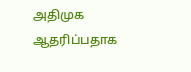அதிமுக ஆதரிப்பதாக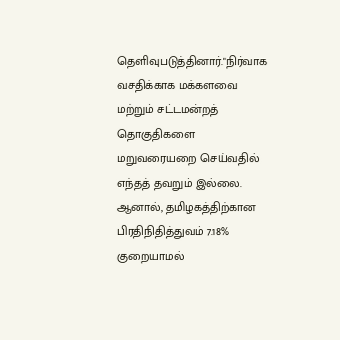தெளிவுபடுத்தினார்."நிர்வாக வசதிக்காக மக்களவை மற்றும் சட்டமன்றத் தொகுதிகளை மறுவரையறை செய்வதில் எந்தத் தவறும் இல்லை. ஆனால், தமிழகத்திற்கான பிரதிநிதித்துவம் 7.18% குறையாமல்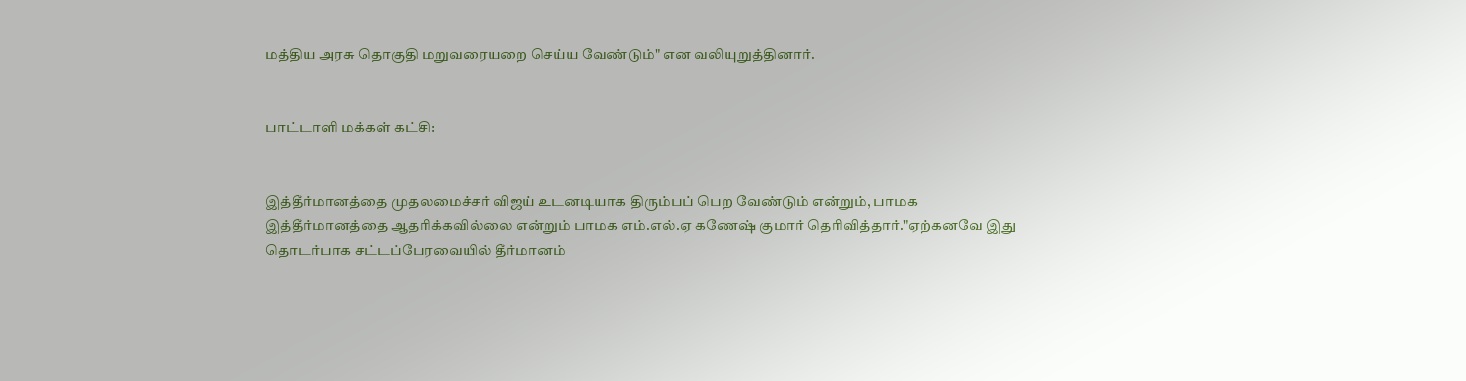மத்திய அரசு தொகுதி மறுவரையறை செய்ய வேண்டும்" என வலியுறுத்தினார்.


பாட்டாளி மக்கள் கட்சி:


இத்தீர்மானத்தை முதலமைச்சர் விஜய் உடனடியாக திரும்பப் பெற வேண்டும் என்றும், பாமக இத்தீர்மானத்தை ஆதரிக்கவில்லை என்றும் பாமக எம்.எல்.ஏ கணேஷ் குமார் தெரிவித்தார்."ஏற்கனவே இது தொடர்பாக சட்டப்பேரவையில் தீர்மானம்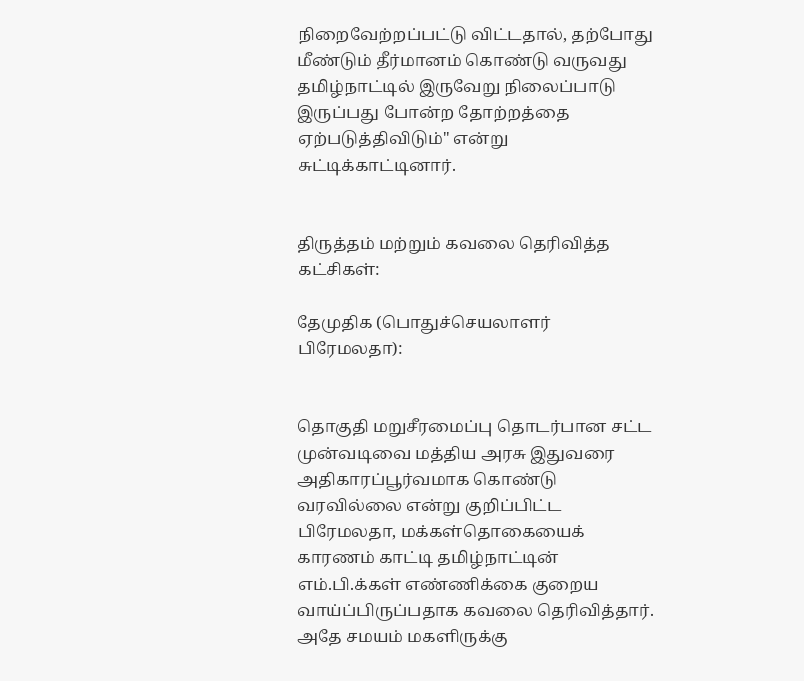நிறைவேற்றப்பட்டு விட்டதால், தற்போது மீண்டும் தீர்மானம் கொண்டு வருவது தமிழ்நாட்டில் இருவேறு நிலைப்பாடு இருப்பது போன்ற தோற்றத்தை ஏற்படுத்திவிடும்" என்று சுட்டிக்காட்டினார்.


திருத்தம் மற்றும் கவலை தெரிவித்த கட்சிகள்:

தேமுதிக (பொதுச்செயலாளர் பிரேமலதா):


தொகுதி மறுசீரமைப்பு தொடர்பான சட்ட முன்வடிவை மத்திய அரசு இதுவரை அதிகாரப்பூர்வமாக கொண்டு வரவில்லை என்று குறிப்பிட்ட பிரேமலதா, மக்கள்தொகையைக் காரணம் காட்டி தமிழ்நாட்டின் எம்.பி.க்கள் எண்ணிக்கை குறைய வாய்ப்பிருப்பதாக கவலை தெரிவித்தார். அதே சமயம் மகளிருக்கு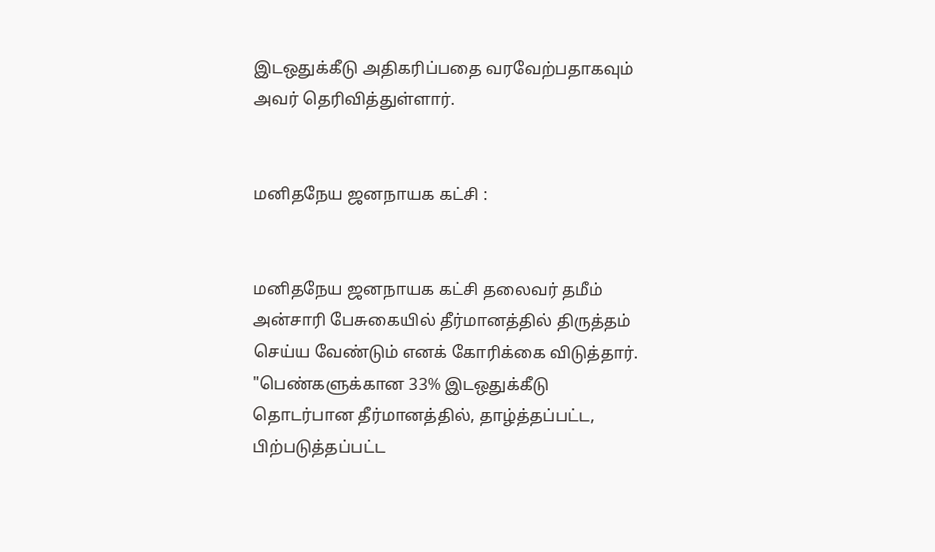இடஒதுக்கீடு அதிகரிப்பதை வரவேற்பதாகவும் அவர் தெரிவித்துள்ளார்.


மனிதநேய ஜனநாயக கட்சி :


மனிதநேய ஜனநாயக கட்சி தலைவர் தமீம் அன்சாரி பேசுகையில் தீர்மானத்தில் திருத்தம் செய்ய வேண்டும் எனக் கோரிக்கை விடுத்தார். "பெண்களுக்கான 33% இடஒதுக்கீடு தொடர்பான தீர்மானத்தில், தாழ்த்தப்பட்ட, பிற்படுத்தப்பட்ட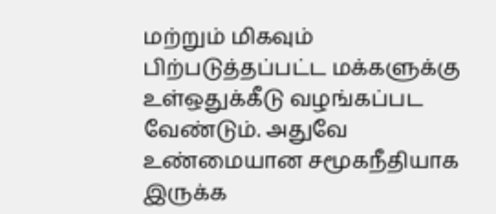மற்றும் மிகவும் பிற்படுத்தப்பட்ட மக்களுக்கு உள்ஒதுக்கீடு வழங்கப்பட வேண்டும். அதுவே உண்மையான சமூகநீதியாக இருக்க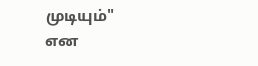முடியும்" என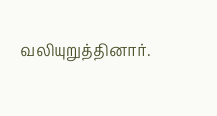வலியுறுத்தினார்.